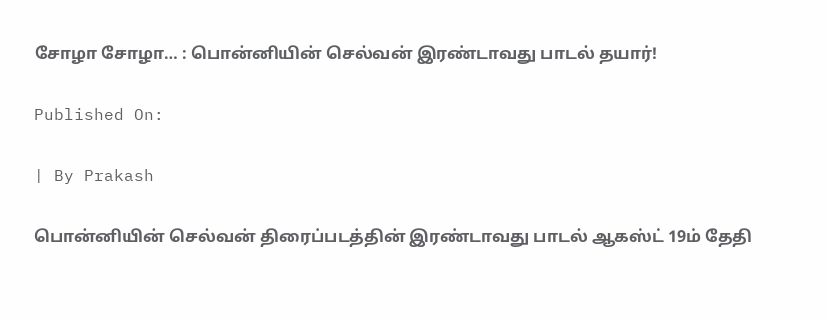சோழா சோழா… : பொன்னியின் செல்வன் இரண்டாவது பாடல் தயார்!

Published On:

| By Prakash

பொன்னியின் செல்வன் திரைப்படத்தின் இரண்டாவது பாடல் ஆகஸ்ட் 19ம் தேதி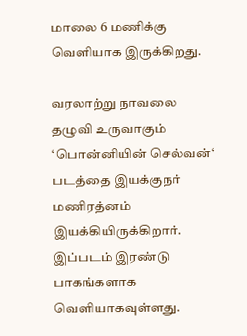மாலை 6 மணிக்கு வெளியாக இருக்கிறது.

வரலாற்று நாவலை தழுவி உருவாகும் ‘பொன்னியின் செல்வன்‘ படத்தை இயக்குநர் மணிரத்னம் இயக்கியிருக்கிறார். இப்படம் இரண்டு பாகங்களாக வெளியாகவுள்ளது.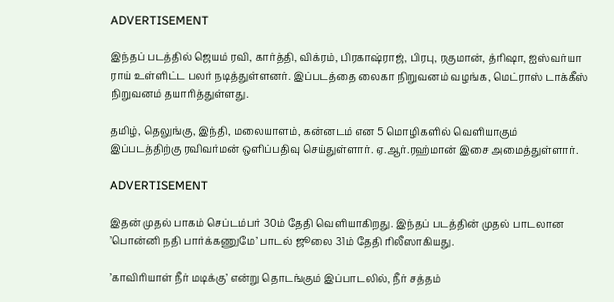ADVERTISEMENT

இந்தப் படத்தில் ஜெயம் ரவி, கார்த்தி, விக்ரம், பிரகாஷ்ராஜ், பிரபு, ரகுமான், த்ரிஷா, ஐஸ்வர்யா ராய் உள்ளிட்ட பலர் நடித்துள்ளனர். இப்படத்தை லைகா நிறுவனம் வழங்க, மெட்ராஸ் டாக்கீஸ் நிறுவனம் தயாரித்துள்ளது.

தமிழ், தெலுங்கு, இந்தி, மலையாளம், கன்னடம் என 5 மொழிகளில் வெளியாகும் இப்படத்திற்கு ரவிவர்மன் ஒளிப்பதிவு செய்துள்ளார். ஏ.ஆர்.ரஹ்மான் இசை அமைத்துள்ளார்.

ADVERTISEMENT

இதன் முதல் பாகம் செப்டம்பர் 30ம் தேதி வெளியாகிறது. இந்தப் படத்தின் முதல் பாடலான ’பொன்னி நதி பார்க்கணுமே’ பாடல் ஜூலை 31ம் தேதி ரிலீஸாகியது.

’காவிரியாள் நீர் மடிக்கு’ என்று தொடங்கும் இப்பாடலில், நீர் சத்தம்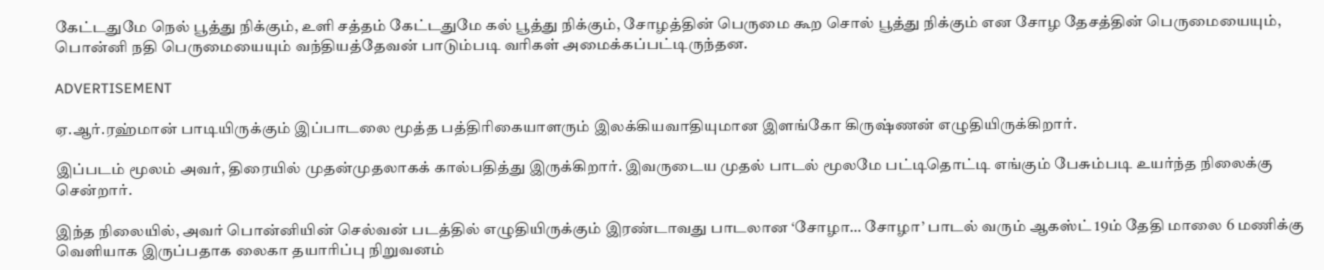கேட்டதுமே நெல் பூத்து நிக்கும், உளி சத்தம் கேட்டதுமே கல் பூத்து நிக்கும், சோழத்தின் பெருமை கூற சொல் பூத்து நிக்கும் என சோழ தேசத்தின் பெருமையையும், பொன்னி நதி பெருமையையும் வந்தியத்தேவன் பாடும்படி வரிகள் அமைக்கப்பட்டிருந்தன.

ADVERTISEMENT

ஏ.ஆர்.ரஹ்மான் பாடியிருக்கும் இப்பாடலை மூத்த பத்திரிகையாளரும் இலக்கியவாதியுமான இளங்கோ கிருஷ்ணன் எழுதியிருக்கிறார்.

இப்படம் மூலம் அவர், திரையில் முதன்முதலாகக் கால்பதித்து இருக்கிறார். இவருடைய முதல் பாடல் மூலமே பட்டிதொட்டி எங்கும் பேசும்படி உயர்ந்த நிலைக்கு சென்றார்.

இந்த நிலையில், அவர் பொன்னியின் செல்வன் படத்தில் எழுதியிருக்கும் இரண்டாவது பாடலான ‘சோழா… சோழா’ பாடல் வரும் ஆகஸ்ட் 19ம் தேதி மாலை 6 மணிக்கு வெளியாக இருப்பதாக லைகா தயாரிப்பு நிறுவனம்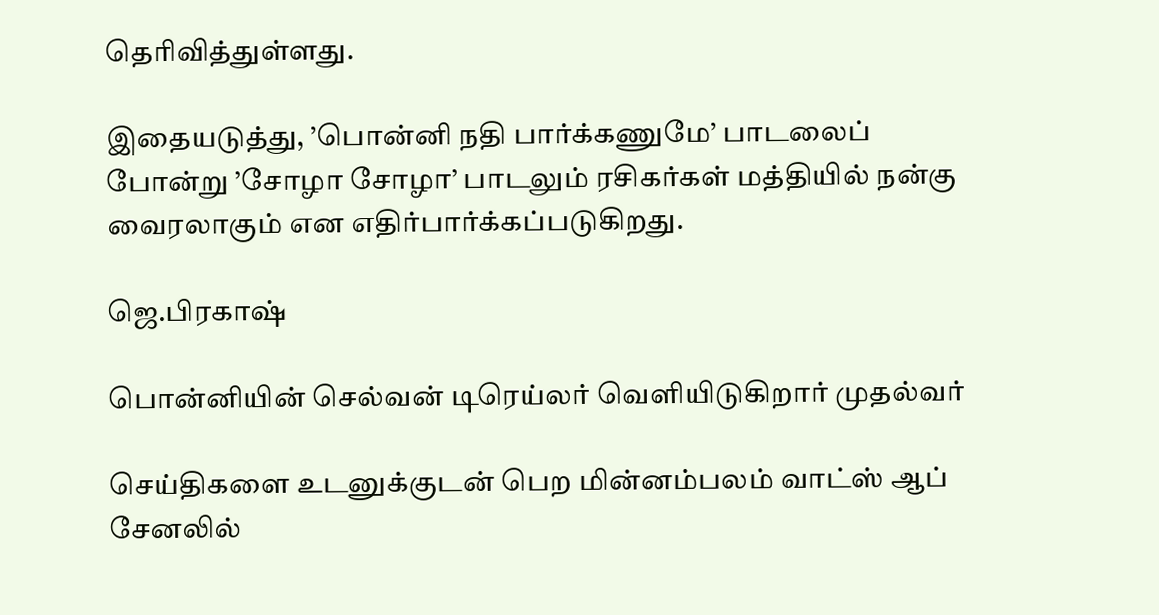தெரிவித்துள்ளது.

இதையடுத்து, ’பொன்னி நதி பார்க்கணுமே’ பாடலைப் போன்று ’சோழா சோழா’ பாடலும் ரசிகர்கள் மத்தியில் நன்கு வைரலாகும் என எதிர்பார்க்கப்படுகிறது.

ஜெ.பிரகாஷ்

பொன்னியின் செல்வன் டிரெய்லர் வெளியிடுகிறார் முதல்வர்

செய்திகளை உடனுக்குடன் பெற மின்னம்பலம் வாட்ஸ் ஆப் சேனலில்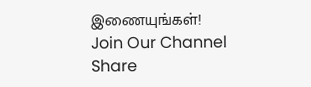இணையுங்கள்!
Join Our Channel
Share